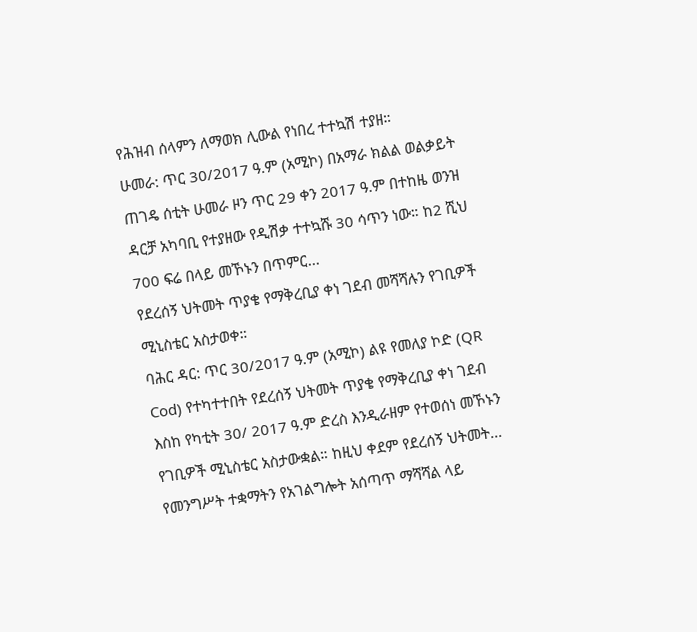የሕዝብ ሰላምን ለማወክ ሊውል የነበረ ተተኳሽ ተያዘ።
ሁመራ: ጥር 30/2017 ዓ.ም (አሚኮ) በአማራ ክልል ወልቃይት ጠገዴ ሰቲት ሁመራ ዞን ጥር 29 ቀን 2017 ዓ.ም በተከዜ ወንዝ ዳርቻ አካባቢ የተያዘው የዲሽቃ ተተኳሹ 30 ሳጥን ነው። ከ2 ሺህ 700 ፍሬ በላይ መኾኑን በጥምር...
የደረሰኝ ህትመት ጥያቄ የማቅረቢያ ቀነ ገደብ መሻሻሉን የገቢዎች ሚኒስቴር አስታወቀ።
ባሕር ዳር: ጥር 30/2017 ዓ.ም (አሚኮ) ልዩ የመለያ ኮድ (QR Cod) የተካተተበት የደረሰኝ ህትመት ጥያቄ የማቅረቢያ ቀነ ገደብ እስከ የካቲት 30/ 2017 ዓ.ም ድረስ እንዲራዘም የተወሰነ መኾኑን የገቢዎች ሚኒስቴር አስታውቋል። ከዚህ ቀደም የደረሰኝ ህትመት...
የመንግሥት ተቋማትን የአገልግሎት አሰጣጥ ማሻሻል ላይ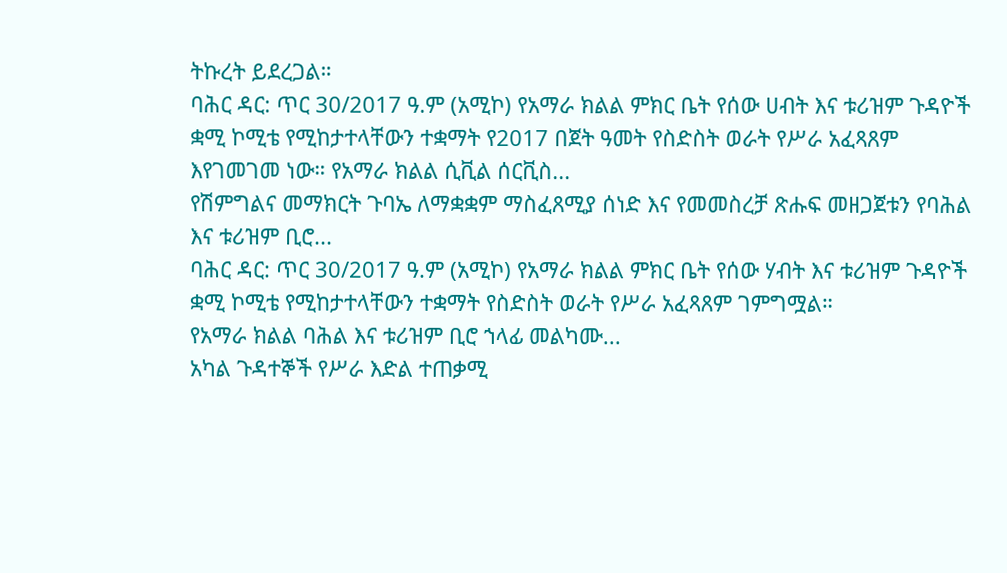ትኩረት ይደረጋል።
ባሕር ዳር: ጥር 30/2017 ዓ.ም (አሚኮ) የአማራ ክልል ምክር ቤት የሰው ሀብት እና ቱሪዝም ጉዳዮች ቋሚ ኮሚቴ የሚከታተላቸውን ተቋማት የ2017 በጀት ዓመት የስድስት ወራት የሥራ አፈጻጸም እየገመገመ ነው። የአማራ ክልል ሲቪል ሰርቪስ...
የሽምግልና መማክርት ጉባኤ ለማቋቋም ማስፈጸሚያ ሰነድ እና የመመስረቻ ጽሑፍ መዘጋጀቱን የባሕል እና ቱሪዝም ቢሮ...
ባሕር ዳር: ጥር 30/2017 ዓ.ም (አሚኮ) የአማራ ክልል ምክር ቤት የሰው ሃብት እና ቱሪዝም ጉዳዮች ቋሚ ኮሚቴ የሚከታተላቸውን ተቋማት የስድስት ወራት የሥራ አፈጻጸም ገምግሟል።
የአማራ ክልል ባሕል እና ቱሪዝም ቢሮ ኀላፊ መልካሙ...
አካል ጉዳተኞች የሥራ እድል ተጠቃሚ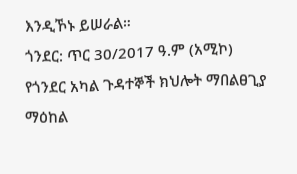እንዲኾኑ ይሠራል።
ጎንደር: ጥር 30/2017 ዓ.ም (አሚኮ) የጎንደር አካል ጉዳተኞች ክህሎት ማበልፀጊያ ማዕከል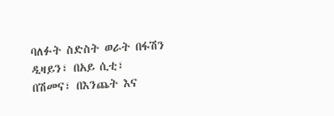ባለፉት ስድስት ወራት በፋሽን ዲዛይን፣ በአይ ሲቲ፣ በሽመና፣ በእንጨት እና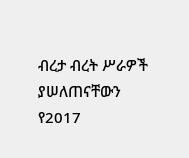ብረታ ብረት ሥራዎች ያሠለጠናቸውን የ2017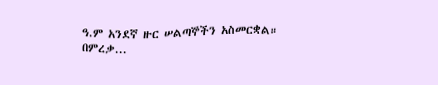ዓ.ም አንደኛ ዙር ሠልጣኞችን አስመርቋል።
በምረቃ...